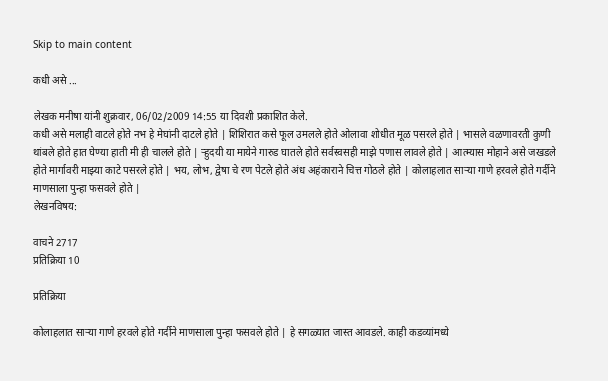Skip to main content

कधी असे ...

लेखक मनीषा यांनी शुक्रवार, 06/02/2009 14:55 या दिवशी प्रकाशित केले.
कधी असे मलाही वाटले होते नभ हे मेघांनी दाटले होते | शिशिरात कसे फूल उमलले होते ओलावा शोधीत मूळ पसरले होते | भासले वळणावरती कुणी थांबले होते हात घेण्या हाती मी ही चालले होते | र्‍हुदयी या मायेने गारुड घातले होते सर्वस्वसही माझे पणास लावले होते | आत्म्यास मोहाने असे जखडले होते मार्गावरी माझ्या काटे पसरले होते | भय, लोभ, द्वेषा चे रण पेटले होते अंध अहंकाराने चित्त गोठले होते | कोलाहलात सार्‍या गाणे हरवले होते गर्दीने माणसाला पुन्हा फसवले होते |
लेखनविषय:

वाचने 2717
प्रतिक्रिया 10

प्रतिक्रिया

कोलाहलात सार्‍या गाणे हरवले होते गर्दीने माणसाला पुन्हा फसवले होते | हे सगळ्यात जास्त आवडले. काही कडव्यांमध्ये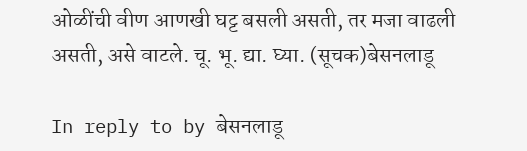ओळींची वीण आणखी घट्ट बसली असती, तर मजा वाढली असती, असे वाटले. चू. भू. द्या. घ्या. (सूचक)बेसनलाडू

In reply to by बेसनलाडू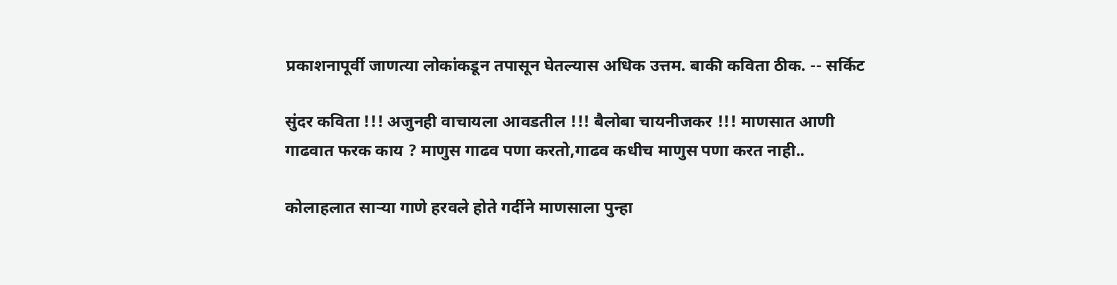प्रकाशनापूर्वी जाणत्या लोकांकडून तपासून घेतल्यास अधिक उत्तम. बाकी कविता ठीक. -- सर्किट

सुंदर कविता !!! अजुनही वाचायला आवडतील !!! बैलोबा चायनीजकर !!! माणसात आणी गाढवात फरक काय ? माणुस गाढव पणा करतो,गाढव कधीच माणुस पणा करत नाही..

कोलाहलात सार्‍या गाणे हरवले होते गर्दीने माणसाला पुन्हा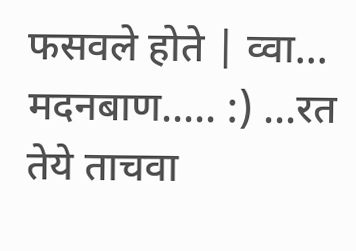फसवले होते | व्वा... मदनबाण..... :) ...रत तेये ताचवा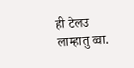ही टेलउ लाम्हातु व्वा.